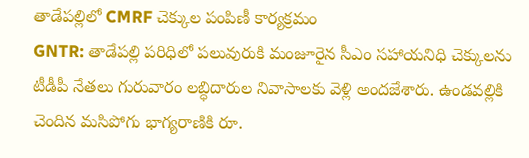తాడేపల్లిలో CMRF చెక్కుల పంపిణీ కార్యక్రమం
GNTR: తాడేపల్లి పరిధిలో పలువురుకి మంజూరైన సీఎం సహాయనిధి చెక్కులను టీడీపీ నేతలు గురువారం లబ్ధిదారుల నివాసాలకు వెళ్లి అందజేశారు. ఉండవల్లికి చెందిన మసిపోగు భాగ్యరాణికి రూ.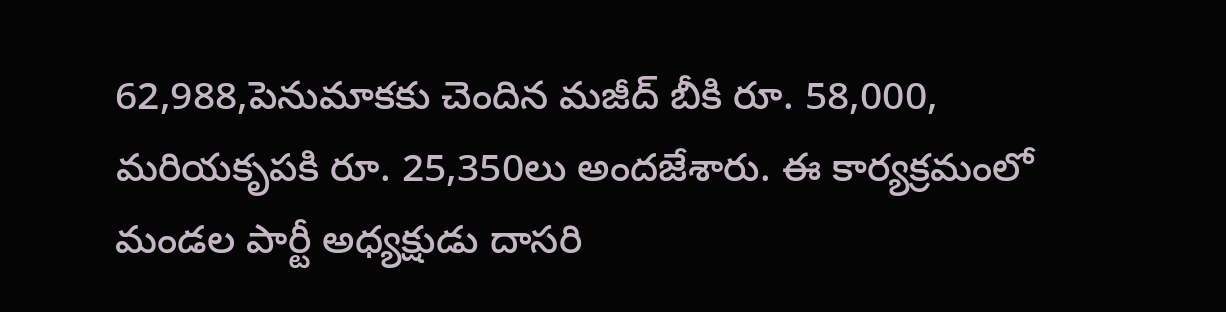62,988,పెనుమాకకు చెందిన మజీద్ బీకి రూ. 58,000, మరియకృపకి రూ. 25,350లు అందజేశారు. ఈ కార్యక్రమంలో మండల పార్టీ అధ్యక్షుడు దాసరి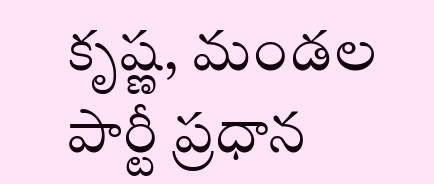కృష్ణ, మండల పార్టీ ప్రధాన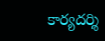కార్యదర్శి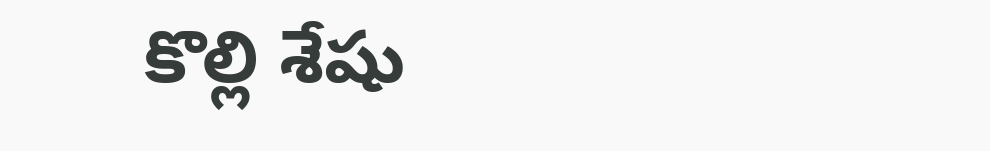కొల్లి శేషు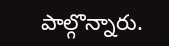పాల్గొన్నారు.